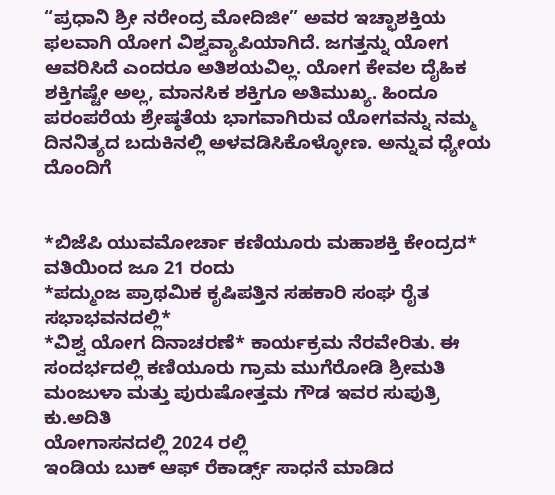“ಪ್ರಧಾನಿ ಶ್ರೀ ನರೇಂದ್ರ ಮೋದಿಜೀ” ಅವರ ಇಚ್ಛಾಶಕ್ತಿಯ ಫಲವಾಗಿ ಯೋಗ ವಿಶ್ವವ್ಯಾಪಿಯಾಗಿದೆ. ಜಗತ್ತನ್ನು ಯೋಗ ಆವರಿಸಿದೆ ಎಂದರೂ ಅತಿಶಯವಿಲ್ಲ. ಯೋಗ ಕೇವಲ ದೈಹಿಕ ಶಕ್ತಿಗಷ್ಟೇ ಅಲ್ಲ, ಮಾನಸಿಕ ಶಕ್ತಿಗೂ ಅತಿಮುಖ್ಯ. ಹಿಂದೂ ಪರಂಪರೆಯ ಶ್ರೇಷ್ಠತೆಯ ಭಾಗವಾಗಿರುವ ಯೋಗವನ್ನು ನಮ್ಮ ದಿನನಿತ್ಯದ ಬದುಕಿನಲ್ಲಿ ಅಳವಡಿಸಿಕೊಳ್ಳೋಣ. ಅನ್ನುವ ಧ್ಯೇಯ ದೊಂದಿಗೆ


*ಬಿಜೆಪಿ ಯುವಮೋರ್ಚಾ ಕಣಿಯೂರು ಮಹಾಶಕ್ತಿ ಕೇಂದ್ರದ* ವತಿಯಿಂದ ಜೂ 21 ರಂದು
*ಪದ್ಮುಂಜ ಪ್ರಾಥಮಿಕ ಕೃಷಿಪತ್ತಿನ ಸಹಕಾರಿ ಸಂಘ ರೈತ ಸಭಾಭವನದಲ್ಲಿ*
*ವಿಶ್ವ ಯೋಗ ದಿನಾಚರಣೆ* ಕಾರ್ಯಕ್ರಮ ನೆರವೇರಿತು. ಈ ಸಂದರ್ಭದಲ್ಲಿ ಕಣಿಯೂರು ಗ್ರಾಮ ಮುಗೆರೋಡಿ ಶ್ರೀಮತಿ ಮಂಜುಳಾ ಮತ್ತು ಪುರುಷೋತ್ತಮ ಗೌಡ ಇವರ ಸುಪುತ್ರಿ ಕು.ಅದಿತಿ
ಯೋಗಾಸನದಲ್ಲಿ 2024 ರಲ್ಲಿ
ಇಂಡಿಯ ಬುಕ್ ಆಫ್ ರೆಕಾರ್ಡ್ಸ್ ಸಾಧನೆ ಮಾಡಿದ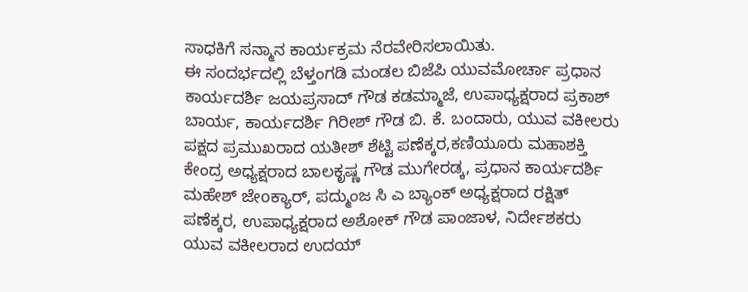ಸಾಧಕಿಗೆ ಸನ್ಮಾನ ಕಾರ್ಯಕ್ರಮ ನೆರವೇರಿಸಲಾಯಿತು.
ಈ ಸಂದರ್ಭದಲ್ಲಿ ಬೆಳ್ತಂಗಡಿ ಮಂಡಲ ಬಿಜೆಪಿ ಯುವಮೋರ್ಚಾ ಪ್ರಧಾನ ಕಾರ್ಯದರ್ಶಿ ಜಯಪ್ರಸಾದ್ ಗೌಡ ಕಡಮ್ಮಾಜೆ, ಉಪಾಧ್ಯಕ್ಷರಾದ ಪ್ರಕಾಶ್ ಬಾರ್ಯ, ಕಾರ್ಯದರ್ಶಿ ಗಿರೀಶ್ ಗೌಡ ಬಿ. ಕೆ. ಬಂದಾರು, ಯುವ ವಕೀಲರು ಪಕ್ಷದ ಪ್ರಮುಖರಾದ ಯತೀಶ್ ಶೆಟ್ಟಿ ಪಣೆಕ್ಕರ,ಕಣಿಯೂರು ಮಹಾಶಕ್ತಿ ಕೇಂದ್ರ ಅಧ್ಯಕ್ಷರಾದ ಬಾಲಕೃಷ್ಣ ಗೌಡ ಮುಗೇರಡ್ಕ, ಪ್ರಧಾನ ಕಾರ್ಯದರ್ಶಿ ಮಹೇಶ್ ಜೇoಕ್ಯಾರ್, ಪದ್ಮುಂಜ ಸಿ ಎ ಬ್ಯಾಂಕ್ ಅಧ್ಯಕ್ಷರಾದ ರಕ್ಷಿತ್ ಪಣೆಕ್ಕರ, ಉಪಾಧ್ಯಕ್ಷರಾದ ಅಶೋಕ್ ಗೌಡ ಪಾಂಜಾಳ, ನಿರ್ದೇಶಕರು ಯುವ ವಕೀಲರಾದ ಉದಯ್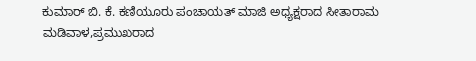ಕುಮಾರ್ ಬಿ. ಕೆ. ಕಣಿಯೂರು ಪಂಚಾಯತ್ ಮಾಜಿ ಅಧ್ಯಕ್ಷರಾದ ಸೀತಾರಾಮ ಮಡಿವಾಳ,ಪ್ರಮುಖರಾದ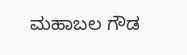ಮಹಾಬಲ ಗೌಡ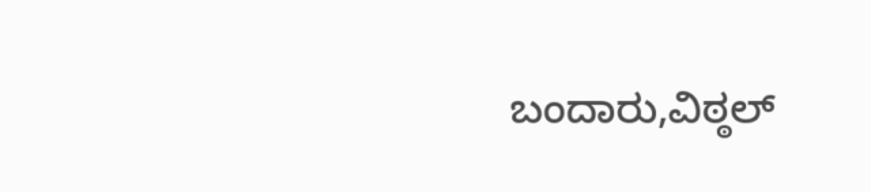ಬಂದಾರು,ವಿಠ್ಠಲ್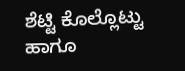ಶೆಟ್ಟಿ ಕೊಲ್ಲೊಟ್ಟು ಹಾಗೂ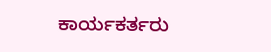ಕಾರ್ಯಕರ್ತರು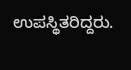ಉಪಸ್ಥಿತರಿದ್ದರು.